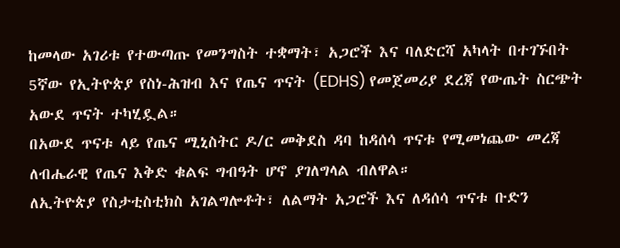ከመላው አገሪቱ የተውጣጡ የመንግስት ተቋማት፣ አጋሮች እና ባለድርሻ አካላት በተገኙበት 5ኛው የኢትዮጵያ የስነ-ሕዝብ እና የጤና ጥናት (EDHS) የመጀመሪያ ደረጃ የውጤት ስርጭት አውደ ጥናት ተካሂዷል።
በአውደ ጥናቱ ላይ የጤና ሚኒስትር ዶ/ር መቅደስ ዳባ ከዳሰሳ ጥናቱ የሚመነጨው መረጃ ለብሔራዊ የጤና እቅድ ቁልፍ ግብዓት ሆኖ ያገለግላል ብለዋል።
ለኢትዮጵያ የስታቲስቲክስ አገልግሎቶት፣ ለልማት አጋሮች እና ለዳሰሳ ጥናቱ ቡድን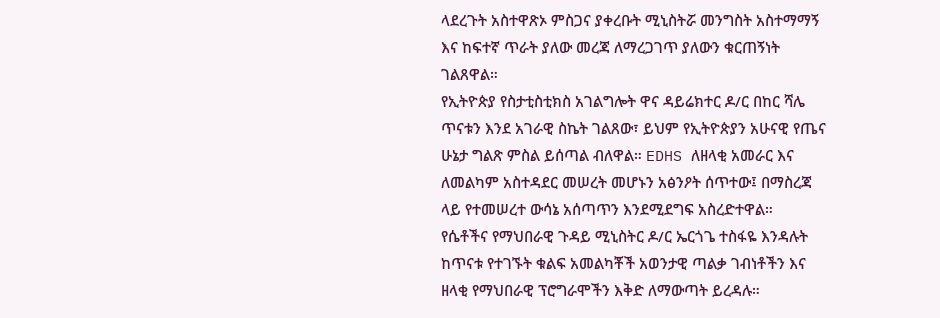ላደረጉት አስተዋጽኦ ምስጋና ያቀረቡት ሚኒስትሯ መንግስት አስተማማኝ እና ከፍተኛ ጥራት ያለው መረጃ ለማረጋገጥ ያለውን ቁርጠኝነት ገልጸዋል።
የኢትዮጵያ የስታቲስቲክስ አገልግሎት ዋና ዳይሬክተር ዶ/ር በከር ሻሌ ጥናቱን እንደ አገራዊ ስኬት ገልጸው፣ ይህም የኢትዮጵያን አሁናዊ የጤና ሁኔታ ግልጽ ምስል ይሰጣል ብለዋል። EDHS ለዘላቂ አመራር እና ለመልካም አስተዳደር መሠረት መሆኑን አፅንዖት ሰጥተው፤ በማስረጃ ላይ የተመሠረተ ውሳኔ አሰጣጥን እንደሚደግፍ አስረድተዋል።
የሴቶችና የማህበራዊ ጉዳይ ሚኒስትር ዶ/ር ኤርጎጌ ተስፋዬ እንዳሉት ከጥናቱ የተገኙት ቁልፍ አመልካቾች አወንታዊ ጣልቃ ገብነቶችን እና ዘላቂ የማህበራዊ ፕሮግራሞችን እቅድ ለማውጣት ይረዳሉ።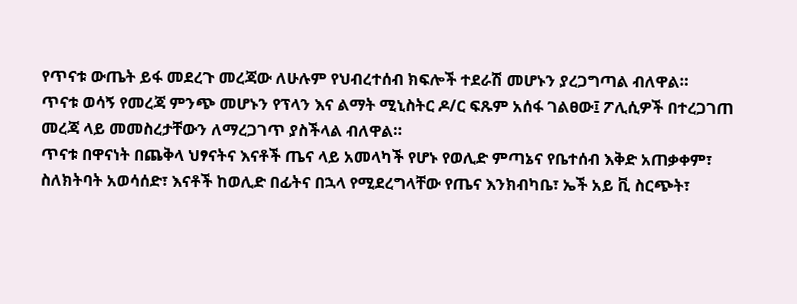የጥናቱ ውጤት ይፋ መደረጉ መረጃው ለሁሉም የህብረተሰብ ክፍሎች ተደራሽ መሆኑን ያረጋግጣል ብለዋል።
ጥናቱ ወሳኝ የመረጃ ምንጭ መሆኑን የፕላን እና ልማት ሚኒስትር ዶ/ር ፍጹም አሰፋ ገልፀው፤ ፖሊሲዎች በተረጋገጠ መረጃ ላይ መመስረታቸውን ለማረጋገጥ ያስችላል ብለዋል።
ጥናቱ በዋናነት በጨቅላ ህፃናትና እናቶች ጤና ላይ አመላካች የሆኑ የወሊድ ምጣኔና የቤተሰብ እቅድ አጠቃቀም፣ ስለክትባት አወሳሰድ፣ እናቶች ከወሊድ በፊትና በኋላ የሚደረግላቸው የጤና እንክብካቤ፣ ኤች አይ ቪ ስርጭት፣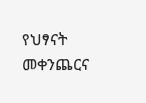የህፃናት መቀንጨርና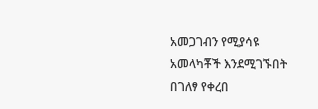አመጋገብን የሚያሳዩ አመላካቾች እንደሚገኙበት በገለፃ የቀረበ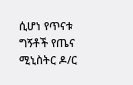ሲሆነ የጥናቱ ግኝቶች የጤና ሚኒስትር ዶ/ር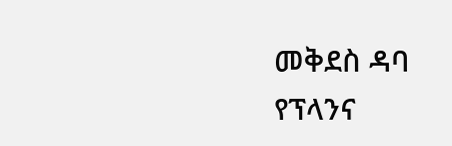መቅደስ ዳባ የፕላንና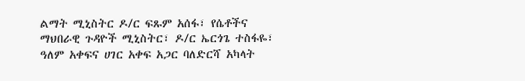ልማት ሚኒስትር ዶ/ር ፍጹም አሰፋ፣ የሴቶችና ማህበራዊ ጉዳዮች ሚኒስትር፣ ዶ/ር ኤርጎጌ ተስፋዬ፣ ዓለም አቀፍና ሀገር አቀፍ አጋር ባለድርሻ አካላት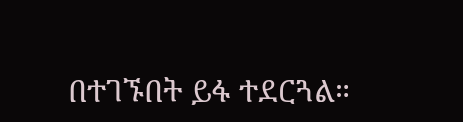በተገኙበት ይፋ ተደርጓል።